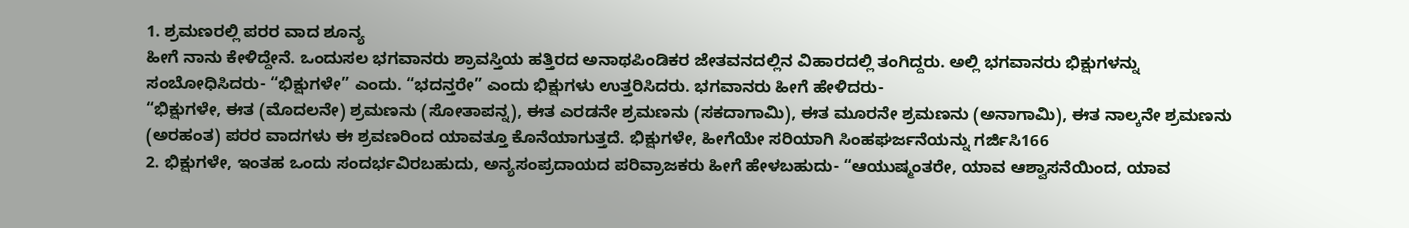1. ಶ್ರಮಣರಲ್ಲಿ ಪರರ ವಾದ ಶೂನ್ಯ
ಹೀಗೆ ನಾನು ಕೇಳಿದ್ದೇನೆ. ಒಂದುಸಲ ಭಗವಾನರು ಶ್ರಾವಸ್ತಿಯ ಹತ್ತಿರದ ಅನಾಥಪಿಂಡಿಕರ ಜೇತವನದಲ್ಲಿನ ವಿಹಾರದಲ್ಲಿ ತಂಗಿದ್ದರು. ಅಲ್ಲಿ ಭಗವಾನರು ಭಿಕ್ಷುಗಳನ್ನು ಸಂಬೋಧಿಸಿದರು- “ಭಿಕ್ಷುಗಳೇ” ಎಂದು. “ಭದನ್ತರೇ” ಎಂದು ಭಿಕ್ಷುಗಳು ಉತ್ತರಿಸಿದರು. ಭಗವಾನರು ಹೀಗೆ ಹೇಳಿದರು-
“ಭಿಕ್ಷುಗಳೇ, ಈತ (ಮೊದಲನೇ) ಶ್ರಮಣನು (ಸೋತಾಪನ್ನ), ಈತ ಎರಡನೇ ಶ್ರಮಣನು (ಸಕದಾಗಾಮಿ), ಈತ ಮೂರನೇ ಶ್ರಮಣನು (ಅನಾಗಾಮಿ), ಈತ ನಾಲ್ಕನೇ ಶ್ರಮಣನು (ಅರಹಂತ) ಪರರ ವಾದಗಳು ಈ ಶ್ರವಣರಿಂದ ಯಾವತ್ತೂ ಕೊನೆಯಾಗುತ್ತದೆ. ಭಿಕ್ಷುಗಳೇ, ಹೀಗೆಯೇ ಸರಿಯಾಗಿ ಸಿಂಹಘರ್ಜನೆಯನ್ನು ಗರ್ಜಿಸಿ166
2. ಭಿಕ್ಷುಗಳೇ, ಇಂತಹ ಒಂದು ಸಂದರ್ಭವಿರಬಹುದು, ಅನ್ಯಸಂಪ್ರದಾಯದ ಪರಿವ್ರಾಜಕರು ಹೀಗೆ ಹೇಳಬಹುದು- “ಆಯುಷ್ಮಂತರೇ, ಯಾವ ಆಶ್ವಾಸನೆಯಿಂದ, ಯಾವ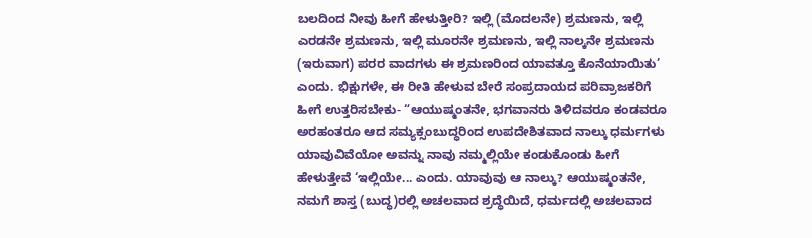ಬಲದಿಂದ ನೀವು ಹೀಗೆ ಹೇಳುತ್ತೀರಿ? ಇಲ್ಲಿ (ಮೊದಲನೇ) ಶ್ರಮಣನು, ಇಲ್ಲಿ ಎರಡನೇ ಶ್ರಮಣನು, ಇಲ್ಲಿ ಮೂರನೇ ಶ್ರಮಣನು, ಇಲ್ಲಿ ನಾಲ್ಕನೇ ಶ್ರಮಣನು (ಇರುವಾಗ) ಪರರ ವಾದಗಳು ಈ ಶ್ರಮಣರಿಂದ ಯಾವತ್ತೂ ಕೊನೆಯಾಯಿತು’ ಎಂದು. ಭಿಕ್ಷುಗಳೇ, ಈ ರೀತಿ ಹೇಳುವ ಬೇರೆ ಸಂಪ್ರದಾಯದ ಪರಿವ್ರಾಜಕರಿಗೆ ಹೀಗೆ ಉತ್ತರಿಸಬೇಕು- “ಆಯುಷ್ಮಂತನೇ, ಭಗವಾನರು ತಿಳಿದವರೂ ಕಂಡವರೂ ಅರಹಂತರೂ ಆದ ಸಮ್ಯಕ್ಸಂಬುದ್ಧರಿಂದ ಉಪದೇಶಿತವಾದ ನಾಲ್ಕು ಧರ್ಮಗಳು ಯಾವುವಿವೆಯೋ ಅವನ್ನು ನಾವು ನಮ್ಮಲ್ಲಿಯೇ ಕಂಡುಕೊಂಡು ಹೀಗೆ ಹೇಳುತ್ತೇವೆ ‘ಇಲ್ಲಿಯೇ... ಎಂದು. ಯಾವುವು ಆ ನಾಲ್ಕು? ಆಯುಷ್ಮಂತನೇ, ನಮಗೆ ಶಾಸ್ತ (ಬುದ್ಧ)ರಲ್ಲಿ ಅಚಲವಾದ ಶ್ರದ್ಧೆಯಿದೆ, ಧರ್ಮದಲ್ಲಿ ಅಚಲವಾದ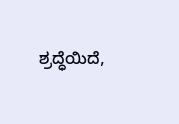ಶ್ರದ್ಧೆಯಿದೆ,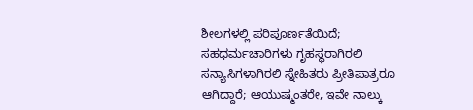ಶೀಲಗಳಲ್ಲಿ ಪರಿಪೂರ್ಣತೆಯಿದೆ; ಸಹಧರ್ಮಚಾರಿಗಳು ಗೃಹಸ್ಥರಾಗಿರಲಿ ಸನ್ಯಾಸಿಗಳಾಗಿರಲಿ ಸ್ನೇಹಿತರು ಪ್ರೀತಿಪಾತ್ರರೂ ಆಗಿದ್ದಾರೆ; ಆಯುಷ್ಮಂತರೇ, ಇವೇ ನಾಲ್ಕು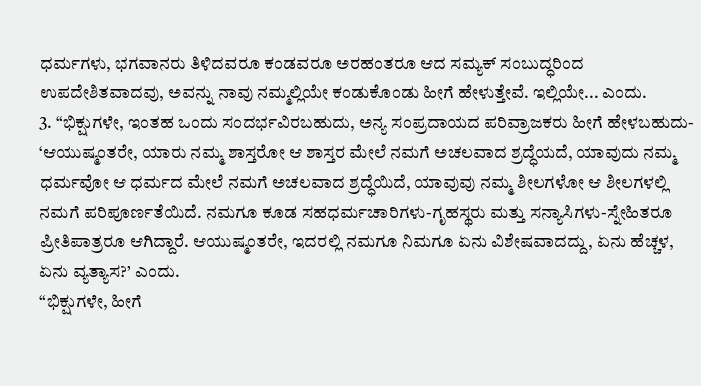ಧರ್ಮಗಳು, ಭಗವಾನರು ತಿಳಿದವರೂ ಕಂಡವರೂ ಅರಹಂತರೂ ಆದ ಸಮ್ಯಕ್ ಸಂಬುದ್ಧರಿಂದ ಉಪದೇಶಿತವಾದವು, ಅವನ್ನು ನಾವು ನಮ್ಮಲ್ಲಿಯೇ ಕಂಡುಕೊಂಡು ಹೀಗೆ ಹೇಳುತ್ತೇವೆ. ಇಲ್ಲಿಯೇ... ಎಂದು.
3. “ಭಿಕ್ಷುಗಳೇ, ಇಂತಹ ಒಂದು ಸಂದರ್ಭವಿರಬಹುದು, ಅನ್ಯ ಸಂಪ್ರದಾಯದ ಪರಿವ್ರಾಜಕರು ಹೀಗೆ ಹೇಳಬಹುದು- ‘ಆಯುಷ್ಮಂತರೇ, ಯಾರು ನಮ್ಮ ಶಾಸ್ತರೋ ಆ ಶಾಸ್ತರ ಮೇಲೆ ನಮಗೆ ಅಚಲವಾದ ಶ್ರದ್ಧೆಯದೆ, ಯಾವುದು ನಮ್ಮ ಧರ್ಮವೋ ಆ ಧರ್ಮದ ಮೇಲೆ ನಮಗೆ ಅಚಲವಾದ ಶ್ರದ್ಧೆಯಿದೆ, ಯಾವುವು ನಮ್ಮ ಶೀಲಗಳೋ ಆ ಶೀಲಗಳಲ್ಲಿ ನಮಗೆ ಪರಿಪೂರ್ಣತೆಯಿದೆ. ನಮಗೂ ಕೂಡ ಸಹಧರ್ಮಚಾರಿಗಳು-ಗೃಹಸ್ಥರು ಮತ್ತು ಸನ್ಯಾಸಿಗಳು-ಸ್ನೇಹಿತರೂ ಪ್ರೀತಿಪಾತ್ರರೂ ಆಗಿದ್ದಾರೆ. ಆಯುಷ್ಮಂತರೇ, ಇದರಲ್ಲಿ ನಮಗೂ ನಿಮಗೂ ಏನು ವಿಶೇಷವಾದದ್ದು, ಏನು ಹೆಚ್ಚಳ, ಏನು ವ್ಯತ್ಯಾಸ?’ ಎಂದು.
“ಭಿಕ್ಷುಗಳೇ, ಹೀಗೆ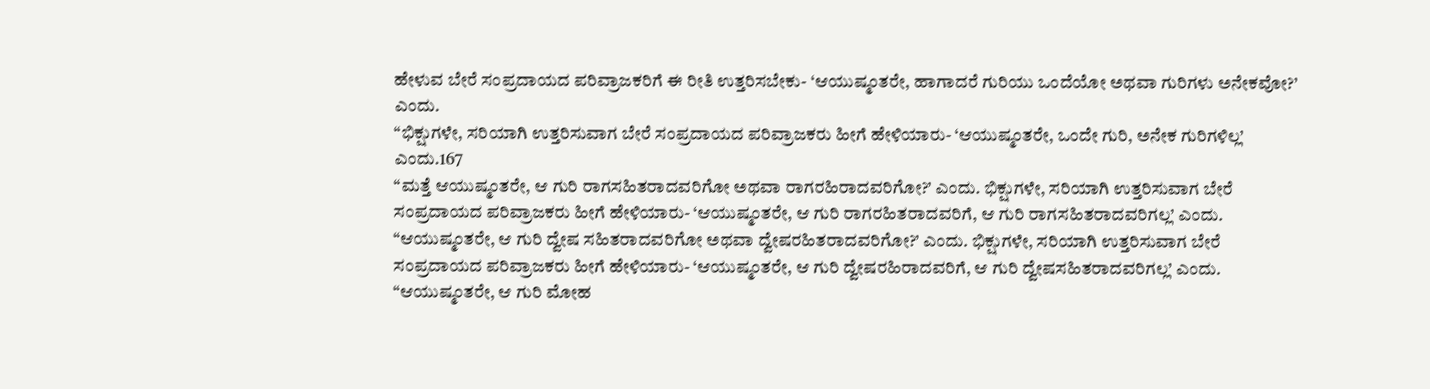ಹೇಳುವ ಬೇರೆ ಸಂಪ್ರದಾಯದ ಪರಿವ್ರಾಜಕರಿಗೆ ಈ ರೀತಿ ಉತ್ತರಿಸಬೇಕು- ‘ಆಯುಷ್ಮಂತರೇ, ಹಾಗಾದರೆ ಗುರಿಯು ಒಂದೆಯೋ ಅಥವಾ ಗುರಿಗಳು ಅನೇಕವೋ?’ ಎಂದು.
“ಭಿಕ್ಷುಗಳೇ, ಸರಿಯಾಗಿ ಉತ್ತರಿಸುವಾಗ ಬೇರೆ ಸಂಪ್ರದಾಯದ ಪರಿವ್ರಾಜಕರು ಹೀಗೆ ಹೇಳಿಯಾರು- ‘ಆಯುಷ್ಮಂತರೇ, ಒಂದೇ ಗುರಿ, ಅನೇಕ ಗುರಿಗಳಿಲ್ಲ’ ಎಂದು.167
“ಮತ್ತೆ ಆಯುಷ್ಮಂತರೇ, ಆ ಗುರಿ ರಾಗಸಹಿತರಾದವರಿಗೋ ಅಥವಾ ರಾಗರಹಿರಾದವರಿಗೋ?’ ಎಂದು. ಭಿಕ್ಷುಗಳೇ, ಸರಿಯಾಗಿ ಉತ್ತರಿಸುವಾಗ ಬೇರೆ ಸಂಪ್ರದಾಯದ ಪರಿವ್ರಾಜಕರು ಹೀಗೆ ಹೇಳಿಯಾರು- ‘ಆಯುಷ್ಮಂತರೇ, ಆ ಗುರಿ ರಾಗರಹಿತರಾದವರಿಗೆ, ಆ ಗುರಿ ರಾಗಸಹಿತರಾದವರಿಗಲ್ಲ’ ಎಂದು.
“ಆಯುಷ್ಮಂತರೇ, ಆ ಗುರಿ ದ್ವೇಷ ಸಹಿತರಾದವರಿಗೋ ಅಥವಾ ದ್ವೇಷರಹಿತರಾದವರಿಗೋ?’ ಎಂದು. ಭಿಕ್ಷುಗಳೇ, ಸರಿಯಾಗಿ ಉತ್ತರಿಸುವಾಗ ಬೇರೆ ಸಂಪ್ರದಾಯದ ಪರಿವ್ರಾಜಕರು ಹೀಗೆ ಹೇಳಿಯಾರು- ‘ಆಯುಷ್ಮಂತರೇ, ಆ ಗುರಿ ದ್ವೇಷರಹಿರಾದವರಿಗೆ, ಆ ಗುರಿ ದ್ವೇಷಸಹಿತರಾದವರಿಗಲ್ಲ’ ಎಂದು.
“ಆಯುಷ್ಮಂತರೇ, ಆ ಗುರಿ ಮೋಹ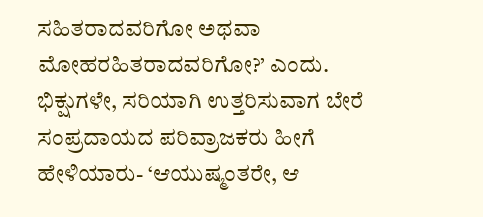ಸಹಿತರಾದವರಿಗೋ ಅಥವಾ ಮೋಹರಹಿತರಾದವರಿಗೋ?’ ಎಂದು. ಭಿಕ್ಷುಗಳೇ, ಸರಿಯಾಗಿ ಉತ್ತರಿಸುವಾಗ ಬೇರೆ ಸಂಪ್ರದಾಯದ ಪರಿವ್ರಾಜಕರು ಹೀಗೆ ಹೇಳಿಯಾರು- ‘ಆಯುಷ್ಮಂತರೇ, ಆ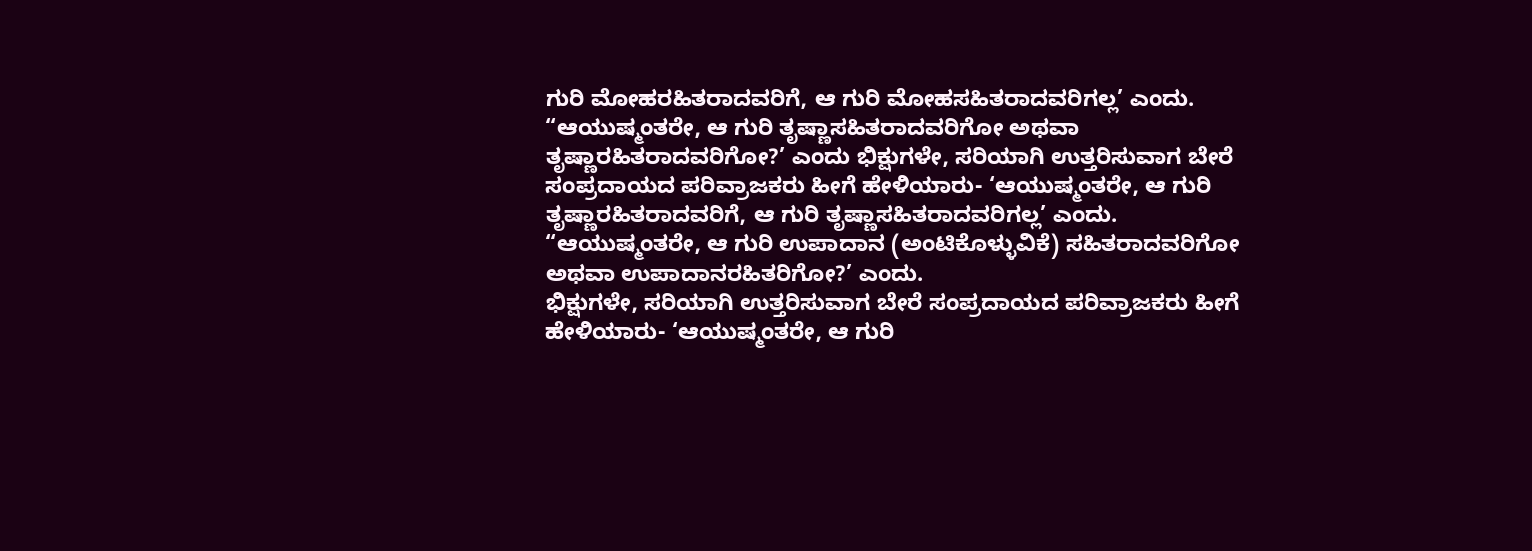ಗುರಿ ಮೋಹರಹಿತರಾದವರಿಗೆ, ಆ ಗುರಿ ಮೋಹಸಹಿತರಾದವರಿಗಲ್ಲ’ ಎಂದು.
“ಆಯುಷ್ಮಂತರೇ, ಆ ಗುರಿ ತೃಷ್ಣಾಸಹಿತರಾದವರಿಗೋ ಅಥವಾ ತೃಷ್ಣಾರಹಿತರಾದವರಿಗೋ?’ ಎಂದು ಭಿಕ್ಷುಗಳೇ, ಸರಿಯಾಗಿ ಉತ್ತರಿಸುವಾಗ ಬೇರೆ ಸಂಪ್ರದಾಯದ ಪರಿವ್ರಾಜಕರು ಹೀಗೆ ಹೇಳಿಯಾರು- ‘ಆಯುಷ್ಮಂತರೇ, ಆ ಗುರಿ ತೃಷ್ಣಾರಹಿತರಾದವರಿಗೆ, ಆ ಗುರಿ ತೃಷ್ಣಾಸಹಿತರಾದವರಿಗಲ್ಲ’ ಎಂದು.
“ಆಯುಷ್ಮಂತರೇ, ಆ ಗುರಿ ಉಪಾದಾನ (ಅಂಟಿಕೊಳ್ಳುವಿಕೆ) ಸಹಿತರಾದವರಿಗೋ ಅಥವಾ ಉಪಾದಾನರಹಿತರಿಗೋ?’ ಎಂದು.
ಭಿಕ್ಷುಗಳೇ, ಸರಿಯಾಗಿ ಉತ್ತರಿಸುವಾಗ ಬೇರೆ ಸಂಪ್ರದಾಯದ ಪರಿವ್ರಾಜಕರು ಹೀಗೆ ಹೇಳಿಯಾರು- ‘ಆಯುಷ್ಮಂತರೇ, ಆ ಗುರಿ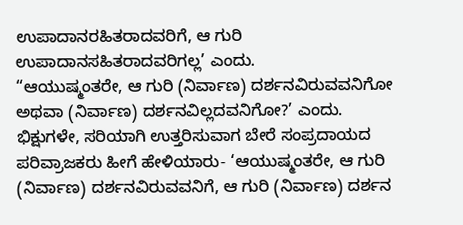ಉಪಾದಾನರಹಿತರಾದವರಿಗೆ, ಆ ಗುರಿ ಉಪಾದಾನಸಹಿತರಾದವರಿಗಲ್ಲ’ ಎಂದು.
“ಆಯುಷ್ಮಂತರೇ, ಆ ಗುರಿ (ನಿರ್ವಾಣ) ದರ್ಶನವಿರುವವನಿಗೋ ಅಥವಾ (ನಿರ್ವಾಣ) ದರ್ಶನವಿಲ್ಲದವನಿಗೋ?’ ಎಂದು. ಭಿಕ್ಷುಗಳೇ, ಸರಿಯಾಗಿ ಉತ್ತರಿಸುವಾಗ ಬೇರೆ ಸಂಪ್ರದಾಯದ ಪರಿವ್ರಾಜಕರು ಹೀಗೆ ಹೇಳಿಯಾರು- ‘ಆಯುಷ್ಮಂತರೇ, ಆ ಗುರಿ (ನಿರ್ವಾಣ) ದರ್ಶನವಿರುವವನಿಗೆ, ಆ ಗುರಿ (ನಿರ್ವಾಣ) ದರ್ಶನ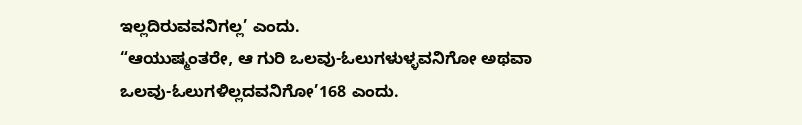ಇಲ್ಲದಿರುವವನಿಗಲ್ಲ’ ಎಂದು.
“ಆಯುಷ್ಮಂತರೇ, ಆ ಗುರಿ ಒಲವು-ಓಲುಗಳುಳ್ಳವನಿಗೋ ಅಥವಾ ಒಲವು-ಓಲುಗಳಿಲ್ಲದವನಿಗೋ’168 ಎಂದು.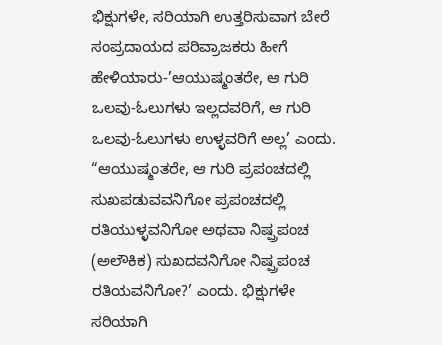ಭಿಕ್ಷುಗಳೇ, ಸರಿಯಾಗಿ ಉತ್ತರಿಸುವಾಗ ಬೇರೆ ಸಂಪ್ರದಾಯದ ಪರಿವ್ರಾಜಕರು ಹೀಗೆ ಹೇಳಿಯಾರು-’ಆಯುಷ್ಮಂತರೇ, ಆ ಗುರಿ ಒಲವು-ಓಲುಗಳು ಇಲ್ಲದವರಿಗೆ, ಆ ಗುರಿ ಒಲವು-ಓಲುಗಳು ಉಳ್ಳವರಿಗೆ ಅಲ್ಲ’ ಎಂದು.
“ಆಯುಷ್ಮಂತರೇ, ಆ ಗುರಿ ಪ್ರಪಂಚದಲ್ಲಿ ಸುಖಪಡುವವನಿಗೋ ಪ್ರಪಂಚದಲ್ಲಿ ರತಿಯುಳ್ಳವನಿಗೋ ಅಥವಾ ನಿಷ್ಪ್ರಪಂಚ (ಅಲೌಕಿಕ) ಸುಖದವನಿಗೋ ನಿಷ್ಪ್ರಪಂಚ ರತಿಯವನಿಗೋ?’ ಎಂದು. ಭಿಕ್ಷುಗಳೇ ಸರಿಯಾಗಿ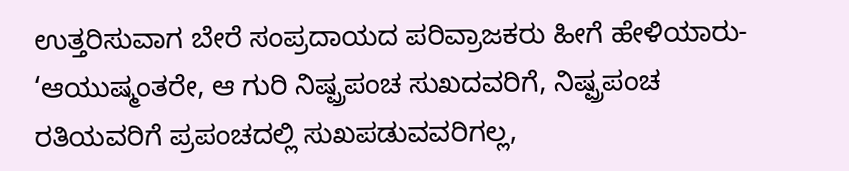ಉತ್ತರಿಸುವಾಗ ಬೇರೆ ಸಂಪ್ರದಾಯದ ಪರಿವ್ರಾಜಕರು ಹೀಗೆ ಹೇಳಿಯಾರು- ‘ಆಯುಷ್ಮಂತರೇ, ಆ ಗುರಿ ನಿಷ್ಪ್ರಪಂಚ ಸುಖದವರಿಗೆ, ನಿಷ್ಪ್ರಪಂಚ ರತಿಯವರಿಗೆ ಪ್ರಪಂಚದಲ್ಲಿ ಸುಖಪಡುವವರಿಗಲ್ಲ,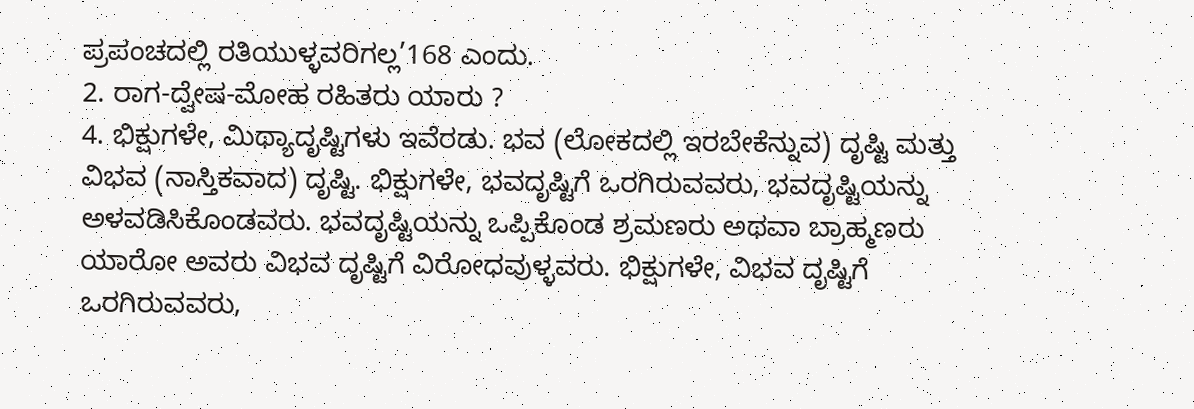ಪ್ರಪಂಚದಲ್ಲಿ ರತಿಯುಳ್ಳವರಿಗಲ್ಲ’168 ಎಂದು.
2. ರಾಗ-ದ್ವೇಷ-ಮೋಹ ರಹಿತರು ಯಾರು ?
4. ಭಿಕ್ಷುಗಳೇ, ಮಿಥ್ಯಾದೃಷ್ಟಿಗಳು ಇವೆರಡು. ಭವ (ಲೋಕದಲ್ಲಿ ಇರಬೇಕೆನ್ನುವ) ದೃಷ್ಟಿ ಮತ್ತು ವಿಭವ (ನಾಸ್ತಿಕವಾದ) ದೃಷ್ಟಿ. ಭಿಕ್ಷುಗಳೇ, ಭವದೃಷ್ಟಿಗೆ ಒರಗಿರುವವರು, ಭವದೃಷ್ಟಿಯನ್ನು ಅಳವಡಿಸಿಕೊಂಡವರು. ಭವದೃಷ್ಟಿಯನ್ನು ಒಪ್ಪಿಕೊಂಡ ಶ್ರಮಣರು ಅಥವಾ ಬ್ರಾಹ್ಮಣರು ಯಾರೋ ಅವರು ವಿಭವ ದೃಷ್ಟಿಗೆ ವಿರೋಧವುಳ್ಳವರು. ಭಿಕ್ಷುಗಳೇ, ವಿಭವ ದೃಷ್ಟಿಗೆ ಒರಗಿರುವವರು,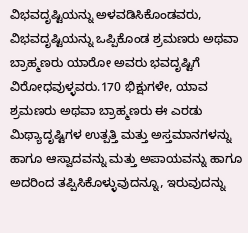ವಿಭವದೃಷ್ಟಿಯನ್ನು ಅಳವಡಿಸಿಕೊಂಡವರು, ವಿಭವದೃಷ್ಟಿಯನ್ನು ಒಪ್ಪಿಕೊಂಡ ಶ್ರಮಣರು ಅಥವಾ ಬ್ರಾಹ್ಮಣರು ಯಾರೋ ಅವರು ಭವದೃಷ್ಟಿಗೆ ವಿರೋಧವುಳ್ಳವರು.170 ಭಿಕ್ಷುಗಳೇ, ಯಾವ ಶ್ರಮಣರು ಅಥವಾ ಬ್ರಾಹ್ಮಣರು ಈ ಎರಡು ಮಿಥ್ಯಾದೃಷ್ಟಿಗಳ ಉತ್ಪತ್ತಿ ಮತ್ತು ಅಸ್ತಮಾನಗಳನ್ನು ಹಾಗೂ ಆಸ್ವಾದವನ್ನು ಮತ್ತು ಅಪಾಯವನ್ನು ಹಾಗೂ ಅದರಿಂದ ತಪ್ಪಿಸಿಕೊಳ್ಳುವುದನ್ನೂ, ಇರುವುದನ್ನು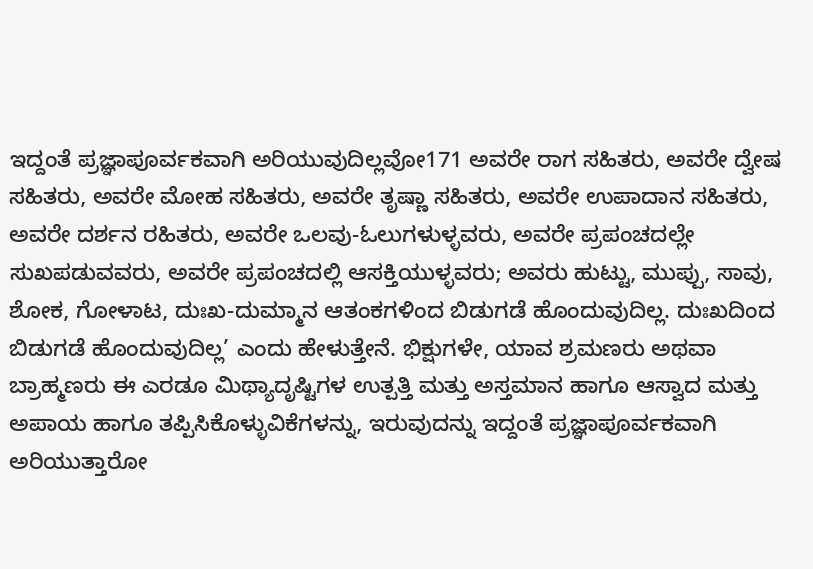ಇದ್ದಂತೆ ಪ್ರಜ್ಞಾಪೂರ್ವಕವಾಗಿ ಅರಿಯುವುದಿಲ್ಲವೋ171 ಅವರೇ ರಾಗ ಸಹಿತರು, ಅವರೇ ದ್ವೇಷ ಸಹಿತರು, ಅವರೇ ಮೋಹ ಸಹಿತರು, ಅವರೇ ತೃಷ್ಣಾ ಸಹಿತರು, ಅವರೇ ಉಪಾದಾನ ಸಹಿತರು, ಅವರೇ ದರ್ಶನ ರಹಿತರು, ಅವರೇ ಒಲವು-ಓಲುಗಳುಳ್ಳವರು, ಅವರೇ ಪ್ರಪಂಚದಲ್ಲೇ ಸುಖಪಡುವವರು, ಅವರೇ ಪ್ರಪಂಚದಲ್ಲಿ ಆಸಕ್ತಿಯುಳ್ಳವರು; ಅವರು ಹುಟ್ಟು, ಮುಪ್ಪು, ಸಾವು, ಶೋಕ, ಗೋಳಾಟ, ದುಃಖ-ದುಮ್ಮಾನ ಆತಂಕಗಳಿಂದ ಬಿಡುಗಡೆ ಹೊಂದುವುದಿಲ್ಲ. ದುಃಖದಿಂದ ಬಿಡುಗಡೆ ಹೊಂದುವುದಿಲ್ಲ’ ಎಂದು ಹೇಳುತ್ತೇನೆ. ಭಿಕ್ಷುಗಳೇ, ಯಾವ ಶ್ರಮಣರು ಅಥವಾ ಬ್ರಾಹ್ಮಣರು ಈ ಎರಡೂ ಮಿಥ್ಯಾದೃಷ್ಟಿಗಳ ಉತ್ಪತ್ತಿ ಮತ್ತು ಅಸ್ತಮಾನ ಹಾಗೂ ಆಸ್ವಾದ ಮತ್ತು ಅಪಾಯ ಹಾಗೂ ತಪ್ಪಿಸಿಕೊಳ್ಳುವಿಕೆಗಳನ್ನು, ಇರುವುದನ್ನು ಇದ್ದಂತೆ ಪ್ರಜ್ಞಾಪೂರ್ವಕವಾಗಿ ಅರಿಯುತ್ತಾರೋ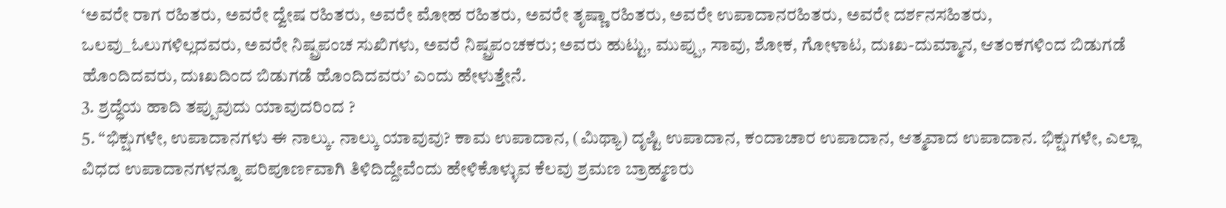‘ಅವರೇ ರಾಗ ರಹಿತರು, ಅವರೇ ದ್ವೇಷ ರಹಿತರು, ಅವರೇ ಮೋಹ ರಹಿತರು, ಅವರೇ ತೃಷ್ಣಾ ರಹಿತರು, ಅವರೇ ಉಪಾದಾನರಹಿತರು, ಅವರೇ ದರ್ಶನಸಹಿತರು, ಒಲವು_ಓಲುಗಳಿಲ್ಲದವರು, ಅವರೇ ನಿಷ್ಪ್ರಪಂಚ ಸುಖಿಗಳು, ಅವರೆ ನಿಷ್ಪ್ರಪಂಚಕರು; ಅವರು ಹುಟ್ಟು, ಮುಪ್ಪು, ಸಾವು, ಶೋಕ, ಗೋಳಾಟ, ದುಃಖ-ದುಮ್ಮಾನ, ಆತಂಕಗಳಿಂದ ಬಿಡುಗಡೆ ಹೊಂದಿದವರು, ದುಃಖದಿಂದ ಬಿಡುಗಡೆ ಹೊಂದಿದವರು’ ಎಂದು ಹೇಳುತ್ತೇನೆ.
3. ಶ್ರದ್ಧೆಯ ಹಾದಿ ತಪ್ಪುವುದು ಯಾವುದರಿಂದ ?
5. “ಭಿಕ್ಷುಗಳೇ, ಉಪಾದಾನಗಳು ಈ ನಾಲ್ಕು. ನಾಲ್ಕು ಯಾವುವು? ಕಾಮ ಉಪಾದಾನ, (ಮಿಥ್ಯಾ) ದೃಷ್ಟಿ ಉಪಾದಾನ, ಕಂದಾಚಾರ ಉಪಾದಾನ, ಆತ್ಮವಾದ ಉಪಾದಾನ. ಭಿಕ್ಷುಗಳೇ, ಎಲ್ಲಾ ವಿಧದ ಉಪಾದಾನಗಳನ್ನೂ ಪರಿಪೂರ್ಣವಾಗಿ ತಿಳಿದಿದ್ದೇವೆಂದು ಹೇಳಿಕೊಳ್ಳುವ ಕೆಲವು ಶ್ರಮಣ ಬ್ರಾಹ್ಮಣರು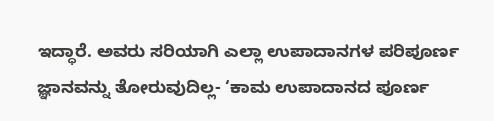ಇದ್ಧಾರೆ. ಅವರು ಸರಿಯಾಗಿ ಎಲ್ಲಾ ಉಪಾದಾನಗಳ ಪರಿಪೂರ್ಣ ಜ್ಞಾನವನ್ನು ತೋರುವುದಿಲ್ಲ- ‘ಕಾಮ ಉಪಾದಾನದ ಪೂರ್ಣ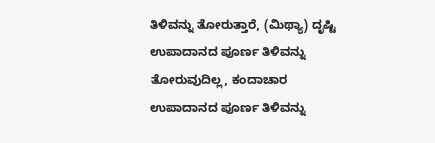ತಿಳಿವನ್ನು ತೋರುತ್ತಾರೆ, (ಮಿಥ್ಯಾ) ದೃಷ್ಟಿ ಉಪಾದಾನದ ಪೂರ್ಣ ತಿಳಿವನ್ನು ತೋರುವುದಿಲ್ಲ, ಕಂದಾಚಾರ ಉಪಾದಾನದ ಪೂರ್ಣ ತಿಳಿವನ್ನು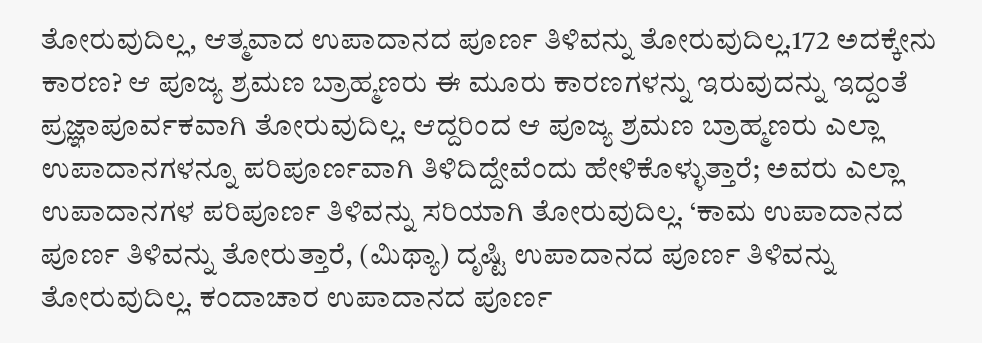ತೋರುವುದಿಲ್ಲ, ಆತ್ಮವಾದ ಉಪಾದಾನದ ಪೂರ್ಣ ತಿಳಿವನ್ನು ತೋರುವುದಿಲ್ಲ.172 ಅದಕ್ಕೇನು ಕಾರಣ? ಆ ಪೂಜ್ಯ ಶ್ರಮಣ ಬ್ರಾಹ್ಮಣರು ಈ ಮೂರು ಕಾರಣಗಳನ್ನು ಇರುವುದನ್ನು ಇದ್ದಂತೆ ಪ್ರಜ್ಞಾಪೂರ್ವಕವಾಗಿ ತೋರುವುದಿಲ್ಲ. ಆದ್ದರಿಂದ ಆ ಪೂಜ್ಯ ಶ್ರಮಣ ಬ್ರಾಹ್ಮಣರು ಎಲ್ಲಾ ಉಪಾದಾನಗಳನ್ನೂ ಪರಿಪೂರ್ಣವಾಗಿ ತಿಳಿದಿದ್ದೇವೆಂದು ಹೇಳಿಕೊಳ್ಳುತ್ತಾರೆ; ಅವರು ಎಲ್ಲಾ ಉಪಾದಾನಗಳ ಪರಿಪೂರ್ಣ ತಿಳಿವನ್ನು ಸರಿಯಾಗಿ ತೋರುವುದಿಲ್ಲ. ‘ಕಾಮ ಉಪಾದಾನದ ಪೂರ್ಣ ತಿಳಿವನ್ನು ತೋರುತ್ತಾರೆ, (ಮಿಥ್ಯಾ) ದೃಷ್ಟಿ ಉಪಾದಾನದ ಪೂರ್ಣ ತಿಳಿವನ್ನು ತೋರುವುದಿಲ್ಲ. ಕಂದಾಚಾರ ಉಪಾದಾನದ ಪೂರ್ಣ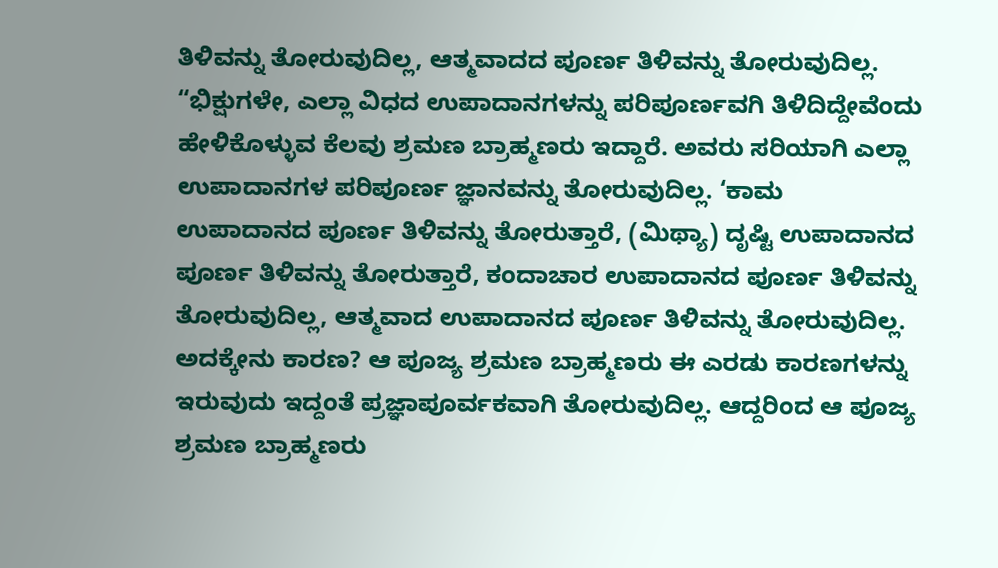ತಿಳಿವನ್ನು ತೋರುವುದಿಲ್ಲ, ಆತ್ಮವಾದದ ಪೂರ್ಣ ತಿಳಿವನ್ನು ತೋರುವುದಿಲ್ಲ.
“ಭಿಕ್ಷುಗಳೇ, ಎಲ್ಲಾ ವಿಧದ ಉಪಾದಾನಗಳನ್ನು ಪರಿಪೂರ್ಣವಗಿ ತಿಳಿದಿದ್ದೇವೆಂದು ಹೇಳಿಕೊಳ್ಳುವ ಕೆಲವು ಶ್ರಮಣ ಬ್ರಾಹ್ಮಣರು ಇದ್ದಾರೆ. ಅವರು ಸರಿಯಾಗಿ ಎಲ್ಲಾ ಉಪಾದಾನಗಳ ಪರಿಪೂರ್ಣ ಜ್ಞಾನವನ್ನು ತೋರುವುದಿಲ್ಲ. ‘ಕಾಮ ಉಪಾದಾನದ ಪೂರ್ಣ ತಿಳಿವನ್ನು ತೋರುತ್ತಾರೆ, (ಮಿಥ್ಯಾ) ದೃಷ್ಟಿ ಉಪಾದಾನದ ಪೂರ್ಣ ತಿಳಿವನ್ನು ತೋರುತ್ತಾರೆ, ಕಂದಾಚಾರ ಉಪಾದಾನದ ಪೂರ್ಣ ತಿಳಿವನ್ನು ತೋರುವುದಿಲ್ಲ, ಆತ್ಮವಾದ ಉಪಾದಾನದ ಪೂರ್ಣ ತಿಳಿವನ್ನು ತೋರುವುದಿಲ್ಲ. ಅದಕ್ಕೇನು ಕಾರಣ? ಆ ಪೂಜ್ಯ ಶ್ರಮಣ ಬ್ರಾಹ್ಮಣರು ಈ ಎರಡು ಕಾರಣಗಳನ್ನು ಇರುವುದು ಇದ್ದಂತೆ ಪ್ರಜ್ಞಾಪೂರ್ವಕವಾಗಿ ತೋರುವುದಿಲ್ಲ. ಆದ್ದರಿಂದ ಆ ಪೂಜ್ಯ ಶ್ರಮಣ ಬ್ರಾಹ್ಮಣರು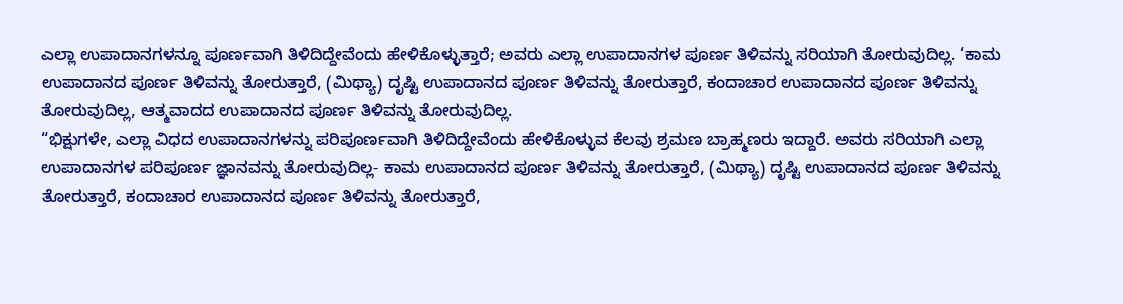ಎಲ್ಲಾ ಉಪಾದಾನಗಳನ್ನೂ ಪೂರ್ಣವಾಗಿ ತಿಳಿದಿದ್ದೇವೆಂದು ಹೇಳಿಕೊಳ್ಳುತ್ತಾರೆ; ಅವರು ಎಲ್ಲಾ ಉಪಾದಾನಗಳ ಪೂರ್ಣ ತಿಳಿವನ್ನು ಸರಿಯಾಗಿ ತೋರುವುದಿಲ್ಲ. ‘ಕಾಮ ಉಪಾದಾನದ ಪೂರ್ಣ ತಿಳಿವನ್ನು ತೋರುತ್ತಾರೆ, (ಮಿಥ್ಯಾ) ದೃಷ್ಟಿ ಉಪಾದಾನದ ಪೂರ್ಣ ತಿಳಿವನ್ನು ತೋರುತ್ತಾರೆ, ಕಂದಾಚಾರ ಉಪಾದಾನದ ಪೂರ್ಣ ತಿಳಿವನ್ನು ತೋರುವುದಿಲ್ಲ, ಆತ್ಮವಾದದ ಉಪಾದಾನದ ಪೂರ್ಣ ತಿಳಿವನ್ನು ತೋರುವುದಿಲ್ಲ.
“ಭಿಕ್ಷುಗಳೇ, ಎಲ್ಲಾ ವಿಧದ ಉಪಾದಾನಗಳನ್ನು ಪರಿಪೂರ್ಣವಾಗಿ ತಿಳಿದಿದ್ದೇವೆಂದು ಹೇಳಿಕೊಳ್ಳುವ ಕೆಲವು ಶ್ರಮಣ ಬ್ರಾಹ್ಮಣರು ಇದ್ದಾರೆ. ಅವರು ಸರಿಯಾಗಿ ಎಲ್ಲಾ ಉಪಾದಾನಗಳ ಪರಿಪೂರ್ಣ ಜ್ಞಾನವನ್ನು ತೋರುವುದಿಲ್ಲ- ಕಾಮ ಉಪಾದಾನದ ಪೂರ್ಣ ತಿಳಿವನ್ನು ತೋರುತ್ತಾರೆ, (ಮಿಥ್ಯಾ) ದೃಷ್ಟಿ ಉಪಾದಾನದ ಪೂರ್ಣ ತಿಳಿವನ್ನು ತೋರುತ್ತಾರೆ, ಕಂದಾಚಾರ ಉಪಾದಾನದ ಪೂರ್ಣ ತಿಳಿವನ್ನು ತೋರುತ್ತಾರೆ,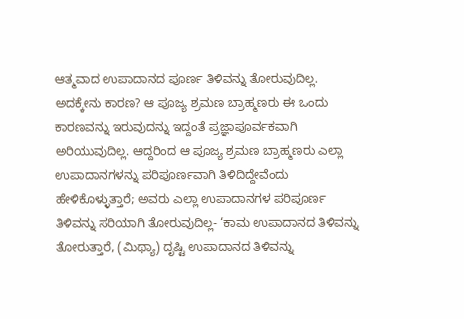ಆತ್ಮವಾದ ಉಪಾದಾನದ ಪೂರ್ಣ ತಿಳಿವನ್ನು ತೋರುವುದಿಲ್ಲ. ಅದಕ್ಕೇನು ಕಾರಣ? ಆ ಪೂಜ್ಯ ಶ್ರಮಣ ಬ್ರಾಹ್ಮಣರು ಈ ಒಂದು ಕಾರಣವನ್ನು ಇರುವುದನ್ನು ಇದ್ದಂತೆ ಪ್ರಜ್ಞಾಪೂರ್ವಕವಾಗಿ ಅರಿಯುವುದಿಲ್ಲ. ಆದ್ದರಿಂದ ಆ ಪೂಜ್ಯ ಶ್ರಮಣ ಬ್ರಾಹ್ಮಣರು ಎಲ್ಲಾ ಉಪಾದಾನಗಳನ್ನು ಪರಿಪೂರ್ಣವಾಗಿ ತಿಳಿದಿದ್ದೇವೆಂದು ಹೇಳಿಕೊಳ್ಳುತ್ತಾರೆ; ಅವರು ಎಲ್ಲಾ ಉಪಾದಾನಗಳ ಪರಿಪೂರ್ಣ ತಿಳಿವನ್ನು ಸರಿಯಾಗಿ ತೋರುವುದಿಲ್ಲ- ‘ಕಾಮ ಉಪಾದಾನದ ತಿಳಿವನ್ನು ತೋರುತ್ತಾರೆ, (ಮಿಥ್ಯಾ) ದೃಷ್ಟಿ ಉಪಾದಾನದ ತಿಳಿವನ್ನು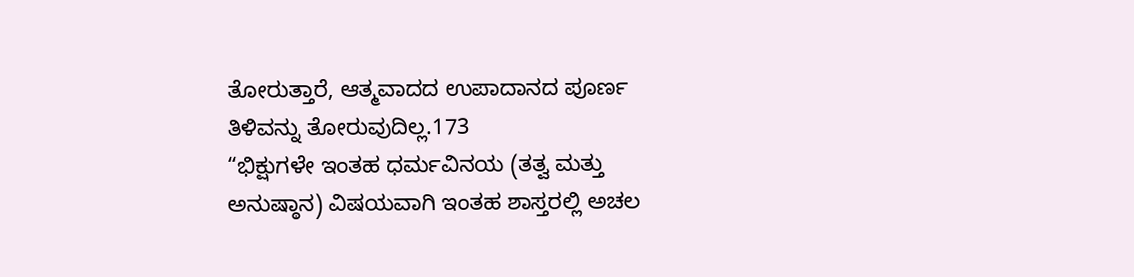ತೋರುತ್ತಾರೆ, ಆತ್ಮವಾದದ ಉಪಾದಾನದ ಪೂರ್ಣ ತಿಳಿವನ್ನು ತೋರುವುದಿಲ್ಲ.173
“ಭಿಕ್ಷುಗಳೇ ಇಂತಹ ಧರ್ಮವಿನಯ (ತತ್ವ ಮತ್ತು ಅನುಷ್ಠಾನ) ವಿಷಯವಾಗಿ ಇಂತಹ ಶಾಸ್ತರಲ್ಲಿ ಅಚಲ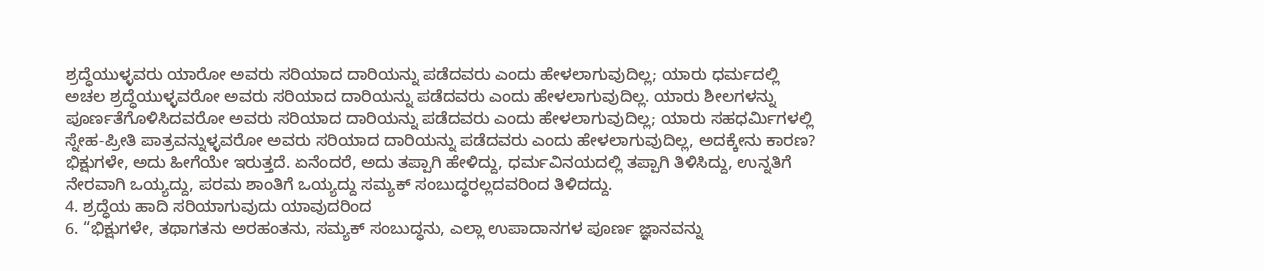ಶ್ರದ್ಧೆಯುಳ್ಳವರು ಯಾರೋ ಅವರು ಸರಿಯಾದ ದಾರಿಯನ್ನು ಪಡೆದವರು ಎಂದು ಹೇಳಲಾಗುವುದಿಲ್ಲ; ಯಾರು ಧರ್ಮದಲ್ಲಿ ಅಚಲ ಶ್ರದ್ಧೆಯುಳ್ಳವರೋ ಅವರು ಸರಿಯಾದ ದಾರಿಯನ್ನು ಪಡೆದವರು ಎಂದು ಹೇಳಲಾಗುವುದಿಲ್ಲ. ಯಾರು ಶೀಲಗಳನ್ನು ಪೂರ್ಣತೆಗೊಳಿಸಿದವರೋ ಅವರು ಸರಿಯಾದ ದಾರಿಯನ್ನು ಪಡೆದವರು ಎಂದು ಹೇಳಲಾಗುವುದಿಲ್ಲ; ಯಾರು ಸಹಧರ್ಮಿಗಳಲ್ಲಿ ಸ್ನೇಹ-ಪ್ರೀತಿ ಪಾತ್ರವನ್ನುಳ್ಳವರೋ ಅವರು ಸರಿಯಾದ ದಾರಿಯನ್ನು ಪಡೆದವರು ಎಂದು ಹೇಳಲಾಗುವುದಿಲ್ಲ, ಅದಕ್ಕೇನು ಕಾರಣ? ಭಿಕ್ಷುಗಳೇ, ಅದು ಹೀಗೆಯೇ ಇರುತ್ತದೆ. ಏನೆಂದರೆ, ಅದು ತಪ್ಪಾಗಿ ಹೇಳಿದ್ದು, ಧರ್ಮವಿನಯದಲ್ಲಿ ತಪ್ಪಾಗಿ ತಿಳಿಸಿದ್ದು, ಉನ್ನತಿಗೆ ನೇರವಾಗಿ ಒಯ್ಯದ್ದು, ಪರಮ ಶಾಂತಿಗೆ ಒಯ್ಯದ್ದು ಸಮ್ಯಕ್ ಸಂಬುದ್ಧರಲ್ಲದವರಿಂದ ತಿಳಿದದ್ದು.
4. ಶ್ರದ್ಧೆಯ ಹಾದಿ ಸರಿಯಾಗುವುದು ಯಾವುದರಿಂದ
6. “ಭಿಕ್ಷುಗಳೇ, ತಥಾಗತನು ಅರಹಂತನು, ಸಮ್ಯಕ್ ಸಂಬುದ್ಧನು, ಎಲ್ಲಾ ಉಪಾದಾನಗಳ ಪೂರ್ಣ ಜ್ಞಾನವನ್ನು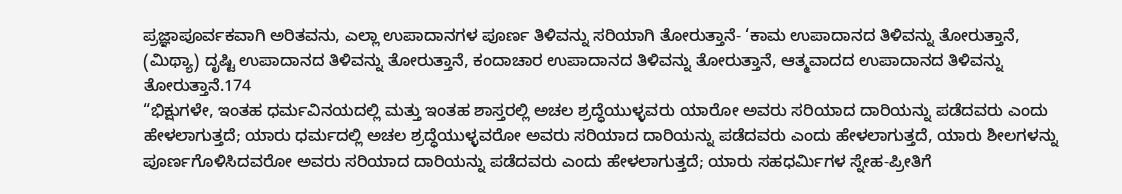ಪ್ರಜ್ಞಾಪೂರ್ವಕವಾಗಿ ಅರಿತವನು, ಎಲ್ಲಾ ಉಪಾದಾನಗಳ ಪೂರ್ಣ ತಿಳಿವನ್ನು ಸರಿಯಾಗಿ ತೋರುತ್ತಾನೆ- ‘ಕಾಮ ಉಪಾದಾನದ ತಿಳಿವನ್ನು ತೋರುತ್ತಾನೆ, (ಮಿಥ್ಯಾ) ದೃಷ್ಟಿ ಉಪಾದಾನದ ತಿಳಿವನ್ನು ತೋರುತ್ತಾನೆ, ಕಂದಾಚಾರ ಉಪಾದಾನದ ತಿಳಿವನ್ನು ತೋರುತ್ತಾನೆ, ಆತ್ಮವಾದದ ಉಪಾದಾನದ ತಿಳಿವನ್ನು ತೋರುತ್ತಾನೆ.174
“ಭಿಕ್ಷುಗಳೇ, ಇಂತಹ ಧರ್ಮವಿನಯದಲ್ಲಿ ಮತ್ತು ಇಂತಹ ಶಾಸ್ತರಲ್ಲಿ ಅಚಲ ಶ್ರದ್ಧೆಯುಳ್ಳವರು ಯಾರೋ ಅವರು ಸರಿಯಾದ ದಾರಿಯನ್ನು ಪಡೆದವರು ಎಂದು ಹೇಳಲಾಗುತ್ತದೆ; ಯಾರು ಧರ್ಮದಲ್ಲಿ ಅಚಲ ಶ್ರದ್ಧೆಯುಳ್ಳವರೋ ಅವರು ಸರಿಯಾದ ದಾರಿಯನ್ನು ಪಡೆದವರು ಎಂದು ಹೇಳಲಾಗುತ್ತದೆ, ಯಾರು ಶೀಲಗಳನ್ನು ಪೂರ್ಣಗೊಳಿಸಿದವರೋ ಅವರು ಸರಿಯಾದ ದಾರಿಯನ್ನು ಪಡೆದವರು ಎಂದು ಹೇಳಲಾಗುತ್ತದೆ; ಯಾರು ಸಹಧರ್ಮಿಗಳ ಸ್ನೇಹ-ಪ್ರೀತಿಗೆ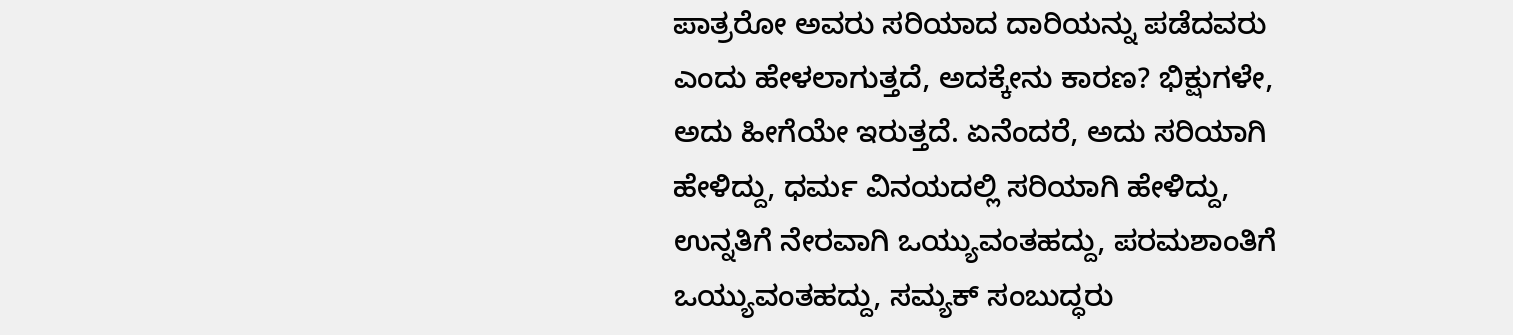ಪಾತ್ರರೋ ಅವರು ಸರಿಯಾದ ದಾರಿಯನ್ನು ಪಡೆದವರು ಎಂದು ಹೇಳಲಾಗುತ್ತದೆ, ಅದಕ್ಕೇನು ಕಾರಣ? ಭಿಕ್ಷುಗಳೇ, ಅದು ಹೀಗೆಯೇ ಇರುತ್ತದೆ. ಏನೆಂದರೆ, ಅದು ಸರಿಯಾಗಿ ಹೇಳಿದ್ದು, ಧರ್ಮ ವಿನಯದಲ್ಲಿ ಸರಿಯಾಗಿ ಹೇಳಿದ್ದು, ಉನ್ನತಿಗೆ ನೇರವಾಗಿ ಒಯ್ಯುವಂತಹದ್ದು, ಪರಮಶಾಂತಿಗೆ ಒಯ್ಯುವಂತಹದ್ದು, ಸಮ್ಯಕ್ ಸಂಬುದ್ಧರು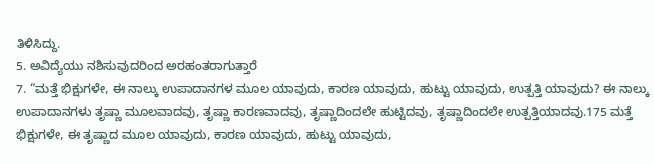ತಿಳಿಸಿದ್ದು.
5. ಅವಿದ್ಯೆಯು ನಶಿಸುವುದರಿಂದ ಅರಹಂತರಾಗುತ್ತಾರೆ
7. “ಮತ್ತೆ ಭಿಕ್ಷುಗಳೇ, ಈ ನಾಲ್ಕು ಉಪಾದಾನಗಳ ಮೂಲ ಯಾವುದು, ಕಾರಣ ಯಾವುದು, ಹುಟ್ಟು ಯಾವುದು, ಉತ್ಪತ್ತಿ ಯಾವುದು? ಈ ನಾಲ್ಕು ಉಪಾದಾನಗಳು ತೃಷ್ಣಾ ಮೂಲವಾದವು, ತೃಷ್ಣಾ ಕಾರಣವಾದವು, ತೃಷ್ಣಾದಿಂದಲೇ ಹುಟ್ಟಿದವು, ತೃಷ್ಣಾದಿಂದಲೇ ಉತ್ಪತ್ತಿಯಾದವು.175 ಮತ್ತೆ ಭಿಕ್ಷುಗಳೇ, ಈ ತೃಷ್ಣಾದ ಮೂಲ ಯಾವುದು, ಕಾರಣ ಯಾವುದು, ಹುಟ್ಟು ಯಾವುದು,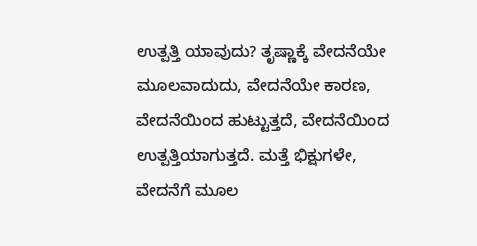ಉತ್ಪತ್ತಿ ಯಾವುದು? ತೃಷ್ಣಾಕ್ಕೆ ವೇದನೆಯೇ ಮೂಲವಾದುದು, ವೇದನೆಯೇ ಕಾರಣ, ವೇದನೆಯಿಂದ ಹುಟ್ಟುತ್ತದೆ, ವೇದನೆಯಿಂದ ಉತ್ಪತ್ತಿಯಾಗುತ್ತದೆ. ಮತ್ತೆ ಭಿಕ್ಷುಗಳೇ, ವೇದನೆಗೆ ಮೂಲ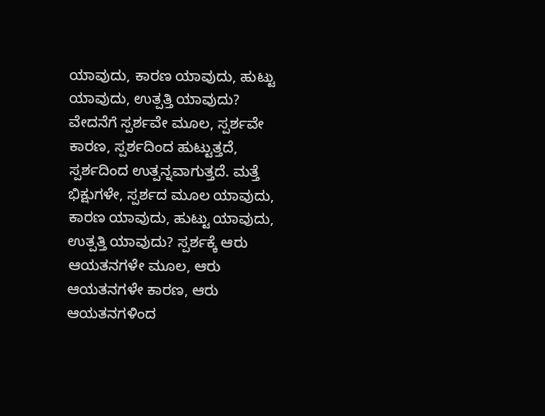ಯಾವುದು, ಕಾರಣ ಯಾವುದು, ಹುಟ್ಟು ಯಾವುದು, ಉತ್ಪತ್ತಿ ಯಾವುದು? ವೇದನೆಗೆ ಸ್ಪರ್ಶವೇ ಮೂಲ, ಸ್ಪರ್ಶವೇ ಕಾರಣ, ಸ್ಪರ್ಶದಿಂದ ಹುಟ್ಟುತ್ತದೆ, ಸ್ಪರ್ಶದಿಂದ ಉತ್ಪನ್ನವಾಗುತ್ತದೆ. ಮತ್ತೆ ಭಿಕ್ಷುಗಳೇ, ಸ್ಪರ್ಶದ ಮೂಲ ಯಾವುದು, ಕಾರಣ ಯಾವುದು, ಹುಟ್ಟು ಯಾವುದು, ಉತ್ಪತ್ತಿ ಯಾವುದು? ಸ್ಪರ್ಶಕ್ಕೆ ಆರು ಆಯತನಗಳೇ ಮೂಲ, ಆರು ಆಯತನಗಳೇ ಕಾರಣ, ಆರು ಆಯತನಗಳಿಂದ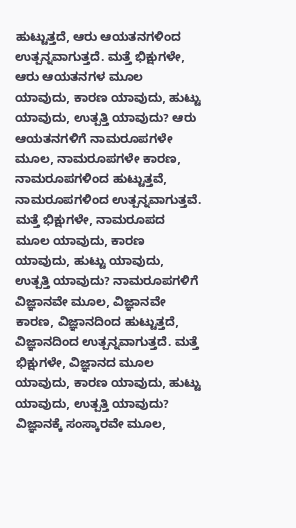ಹುಟ್ಟುತ್ತದೆ, ಆರು ಆಯತನಗಳಿಂದ ಉತ್ಪನ್ನವಾಗುತ್ತದೆ. ಮತ್ತೆ ಭಿಕ್ಷುಗಳೇ, ಆರು ಆಯತನಗಳ ಮೂಲ ಯಾವುದು, ಕಾರಣ ಯಾವುದು, ಹುಟ್ಟು ಯಾವುದು, ಉತ್ಪತ್ತಿ ಯಾವುದು? ಆರು ಆಯತನಗಳಿಗೆ ನಾಮರೂಪಗಳೇ ಮೂಲ, ನಾಮರೂಪಗಳೇ ಕಾರಣ, ನಾಮರೂಪಗಳಿಂದ ಹುಟ್ಟುತ್ತವೆ, ನಾಮರೂಪಗಳಿಂದ ಉತ್ಪನ್ನವಾಗುತ್ತವೆ. ಮತ್ತೆ ಭಿಕ್ಷುಗಳೇ, ನಾಮರೂಪದ ಮೂಲ ಯಾವುದು, ಕಾರಣ ಯಾವುದು, ಹುಟ್ಟು ಯಾವುದು, ಉತ್ಪತ್ತಿ ಯಾವುದು? ನಾಮರೂಪಗಳಿಗೆ ವಿಜ್ಞಾನವೇ ಮೂಲ, ವಿಜ್ಞಾನವೇ ಕಾರಣ, ವಿಜ್ಞಾನದಿಂದ ಹುಟ್ಟುತ್ತದೆ, ವಿಜ್ಞಾನದಿಂದ ಉತ್ಪನ್ನವಾಗುತ್ತದೆ. ಮತ್ತೆ ಭಿಕ್ಷುಗಳೇ, ವಿಜ್ಞಾನದ ಮೂಲ ಯಾವುದು, ಕಾರಣ ಯಾವುದು, ಹುಟ್ಟು ಯಾವುದು, ಉತ್ಪತ್ತಿ ಯಾವುದು? ವಿಜ್ಞಾನಕ್ಕೆ ಸಂಸ್ಕಾರವೇ ಮೂಲ,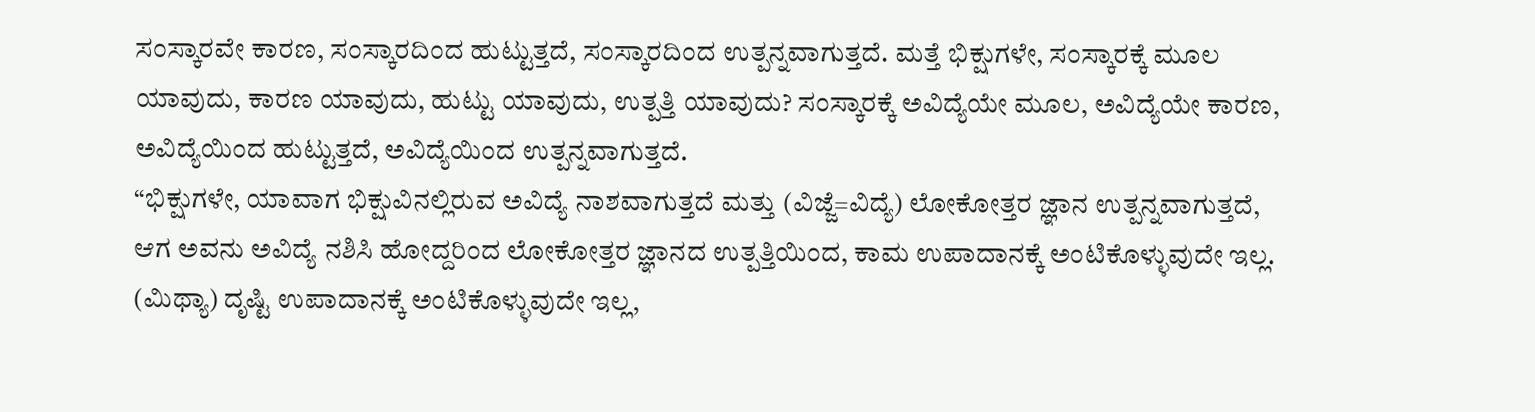ಸಂಸ್ಕಾರವೇ ಕಾರಣ, ಸಂಸ್ಕಾರದಿಂದ ಹುಟ್ಟುತ್ತದೆ, ಸಂಸ್ಕಾರದಿಂದ ಉತ್ಪನ್ನವಾಗುತ್ತದೆ. ಮತ್ತೆ ಭಿಕ್ಷುಗಳೇ, ಸಂಸ್ಕಾರಕ್ಕೆ ಮೂಲ ಯಾವುದು, ಕಾರಣ ಯಾವುದು, ಹುಟ್ಟು ಯಾವುದು, ಉತ್ಪತ್ತಿ ಯಾವುದು? ಸಂಸ್ಕಾರಕ್ಕೆ ಅವಿದ್ಯೆಯೇ ಮೂಲ, ಅವಿದ್ಯೆಯೇ ಕಾರಣ, ಅವಿದ್ಯೆಯಿಂದ ಹುಟ್ಟುತ್ತದೆ, ಅವಿದ್ಯೆಯಿಂದ ಉತ್ಪನ್ನವಾಗುತ್ತದೆ.
“ಭಿಕ್ಷುಗಳೇ, ಯಾವಾಗ ಭಿಕ್ಷುವಿನಲ್ಲಿರುವ ಅವಿದ್ಯೆ ನಾಶವಾಗುತ್ತದೆ ಮತ್ತು (ವಿಜ್ಜೆ=ವಿದ್ಯೆ) ಲೋಕೋತ್ತರ ಜ್ಞಾನ ಉತ್ಪನ್ನವಾಗುತ್ತದೆ, ಆಗ ಅವನು ಅವಿದ್ಯೆ ನಶಿಸಿ ಹೋದ್ದರಿಂದ ಲೋಕೋತ್ತರ ಜ್ಞಾನದ ಉತ್ಪತ್ತಿಯಿಂದ, ಕಾಮ ಉಪಾದಾನಕ್ಕೆ ಅಂಟಿಕೊಳ್ಳುವುದೇ ಇಲ್ಲ. (ಮಿಥ್ಯಾ) ದೃಷ್ಟಿ ಉಪಾದಾನಕ್ಕೆ ಅಂಟಿಕೊಳ್ಳುವುದೇ ಇಲ್ಲ,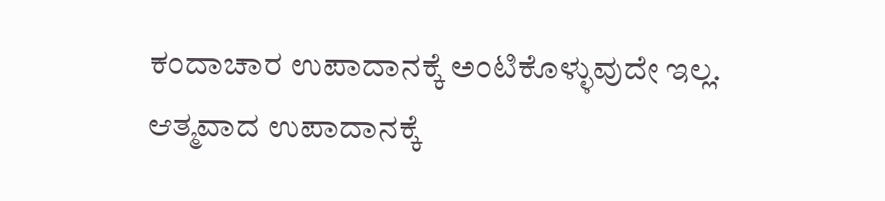ಕಂದಾಚಾರ ಉಪಾದಾನಕ್ಕೆ ಅಂಟಿಕೊಳ್ಳುವುದೇ ಇಲ್ಲ. ಆತ್ಮವಾದ ಉಪಾದಾನಕ್ಕೆ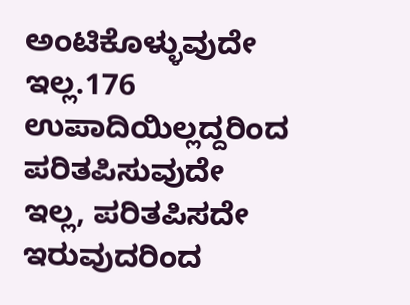ಅಂಟಿಕೊಳ್ಳುವುದೇ ಇಲ್ಲ.176 ಉಪಾದಿಯಿಲ್ಲದ್ದರಿಂದ ಪರಿತಪಿಸುವುದೇ ಇಲ್ಲ, ಪರಿತಪಿಸದೇ ಇರುವುದರಿಂದ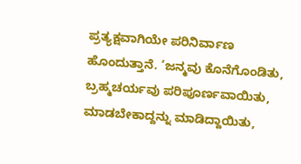ಪ್ರತ್ಯಕ್ಷವಾಗಿಯೇ ಪರಿನಿರ್ವಾಣ ಹೊಂದುತ್ತಾನೆ. ‘ಜನ್ಮವು ಕೊನೆಗೊಂಡಿತು, ಬ್ರಹ್ಮಚರ್ಯವು ಪರಿಪೂರ್ಣವಾಯಿತು, ಮಾಡಬೇಕಾದ್ದನ್ನು ಮಾಡಿದ್ದಾಯಿತು,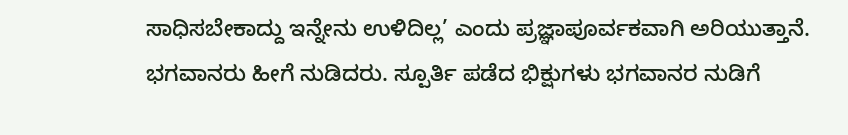ಸಾಧಿಸಬೇಕಾದ್ದು ಇನ್ನೇನು ಉಳಿದಿಲ್ಲ’ ಎಂದು ಪ್ರಜ್ಞಾಪೂರ್ವಕವಾಗಿ ಅರಿಯುತ್ತಾನೆ.
ಭಗವಾನರು ಹೀಗೆ ನುಡಿದರು. ಸ್ಪೂರ್ತಿ ಪಡೆದ ಭಿಕ್ಷುಗಳು ಭಗವಾನರ ನುಡಿಗೆ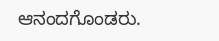ಆನಂದಗೊಂಡರು.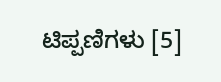ಟಿಪ್ಪಣಿಗಳು [5]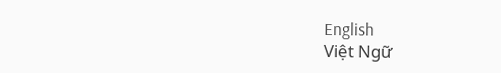English
Việt Ngữ